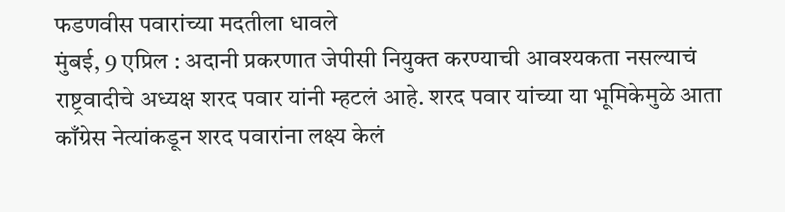फडणवीस पवारांच्या मदतीला धावले
मुंबई, 9 एप्रिल : अदानी प्रकरणात जेपीसी नियुक्त करण्याची आवश्यकता नसल्याचं राष्ट्रवादीचे अध्यक्ष शरद पवार यांनी म्हटलं आहे. शरद पवार यांच्या या भूमिकेमुळे आता काँग्रेस नेत्यांकडून शरद पवारांना लक्ष्य केलं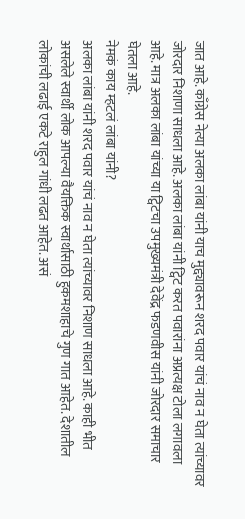जात आहे. काँग्रेस नेत्या अलका लांबा यांनी याच मुद्द्यावरून शरद पवार यांचं नाव न घेता त्यांच्यावर जोरदार निशाणा साधला आहे. अलका लांबा यांनी ट्विट करत पवारांना अप्रत्यक्ष टोला लगावला आहे. मात्र अलका लांबा यांच्या या ट्विटचा उपमुख्यमंत्री देवेंद्र फडणवीस यांनी जोरदार समाचार घेतला आहे.
नेमकं काय म्हटलं लांबा यांनी?
अलका लांबा यांनी शरद पवार यांचं नाव न घेता त्यांच्यावर निशाण साधला आहे. काही भीत असलेले स्वार्थी लोक आपल्या वैयक्तिक स्वार्थासाठी हुकमशाहाचे गुण गात आहेत. देशातील लोकांची लढाई एकटे राहुल गांधी लढत आहेत. असं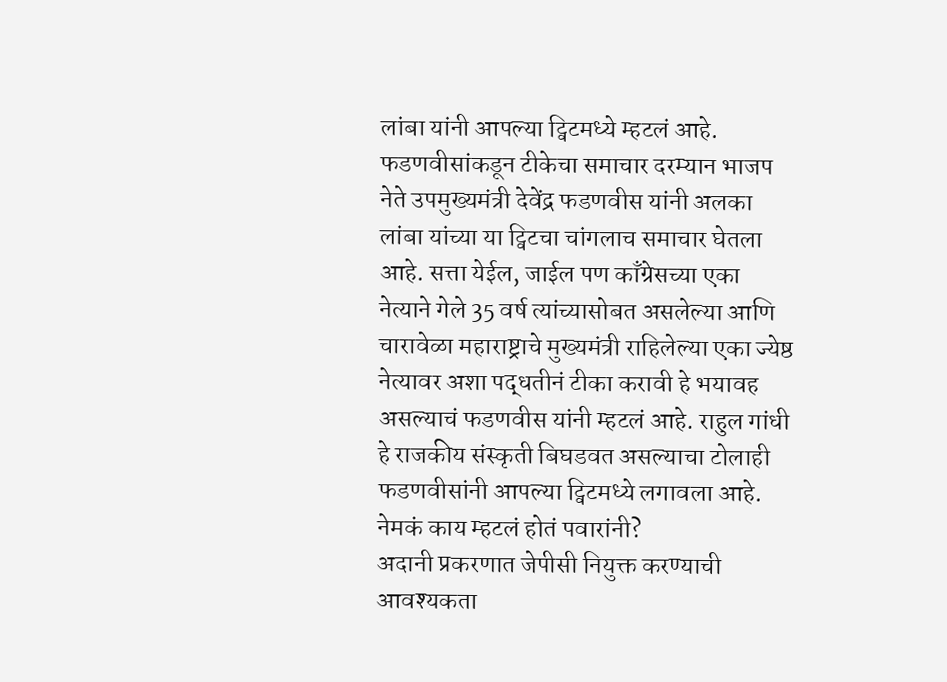लांबा यांनी आपल्या ट्विटमध्ये म्हटलं आहे.
फडणवीसांकडून टीकेचा समाचार दरम्यान भाजप नेते उपमुख्यमंत्री देवेंद्र फडणवीस यांनी अलका लांबा यांच्या या ट्विटचा चांगलाच समाचार घेतला आहे. सत्ता येईल, जाईल पण काँग्रेसच्या एका नेत्याने गेले 35 वर्ष त्यांच्यासोबत असलेल्या आणि चारावेळा महाराष्ट्राचे मुख्यमंत्री राहिलेल्या एका ज्येष्ठ नेत्यावर अशा पद्धतीनं टीका करावी हे भयावह असल्याचं फडणवीस यांनी म्हटलं आहे. राहुल गांधी हे राजकीय संस्कृती बिघडवत असल्याचा टोलाही फडणवीसांनी आपल्या ट्विटमध्ये लगावला आहे.
नेमकं काय म्हटलं होतं पवारांनी?
अदानी प्रकरणात जेपीसी नियुक्त करण्याची आवश्यकता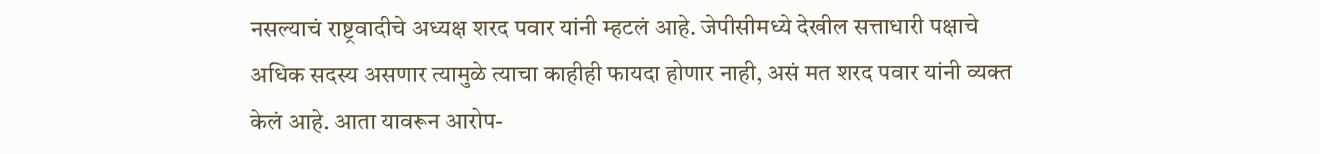नसल्याचं राष्ट्रवादीचे अध्यक्ष शरद पवार यांनी म्हटलं आहे. जेपीसीमध्ये देखील सत्ताधारी पक्षाचे अधिक सदस्य असणार त्यामुळे त्याचा काहीही फायदा होणार नाही, असं मत शरद पवार यांनी व्यक्त केलं आहे. आता यावरून आरोप-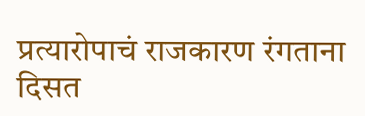प्रत्यारोपाचं राजकारण रंगताना दिसत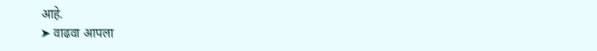आहे.
➤ वाढवा आपला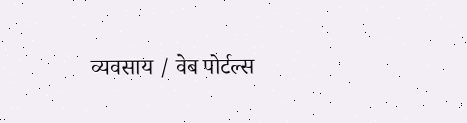व्यवसाय / वेब पोर्टल्स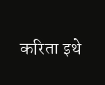करिता इथे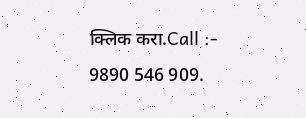क्लिक करा.Call :- 9890 546 909.